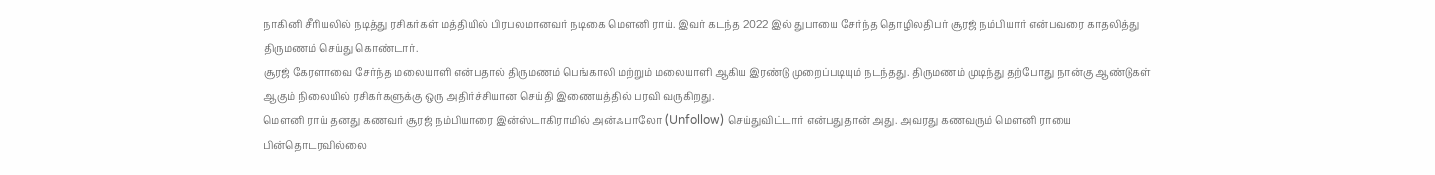நாகினி சீரியலில் நடித்து ரசிகர்கள் மத்தியில் பிரபலமானவர் நடிகை மௌனி ராய். இவர் கடந்த 2022 இல் துபாயை சேர்ந்த தொழிலதிபர் சூரஜ் நம்பியார் என்பவரை காதலித்து திருமணம் செய்து கொண்டார்.
சூரஜ் கேரளாவை சேர்ந்த மலையாளி என்பதால் திருமணம் பெங்காலி மற்றும் மலையாளி ஆகிய இரண்டு முறைப்படியும் நடந்தது. திருமணம் முடிந்து தற்போது நான்கு ஆண்டுகள் ஆகும் நிலையில் ரசிகர்களுக்கு ஒரு அதிர்ச்சியான செய்தி இணையத்தில் பரவி வருகிறது.
மௌனி ராய் தனது கணவர் சூரஜ் நம்பியாரை இன்ஸ்டாகிராமில் அன்ஃபாலோ (Unfollow) செய்துவிட்டார் என்பதுதான் அது. அவரது கணவரும் மௌனி ராயை பின்தொடரவில்லை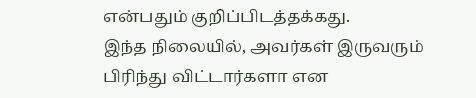என்பதும் குறிப்பிடத்தக்கது.
இந்த நிலையில், அவர்கள் இருவரும் பிரிந்து விட்டார்களா என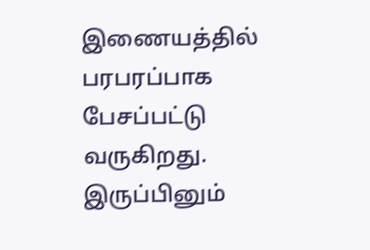இணையத்தில் பரபரப்பாக பேசப்பட்டு வருகிறது. இருப்பினும்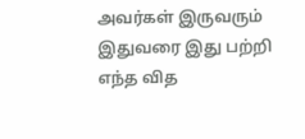அவர்கள் இருவரும் இதுவரை இது பற்றி எந்த வித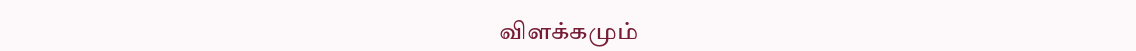விளக்கமும்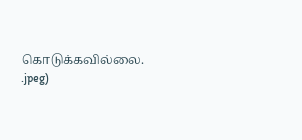கொடுக்கவில்லை.
.jpeg)